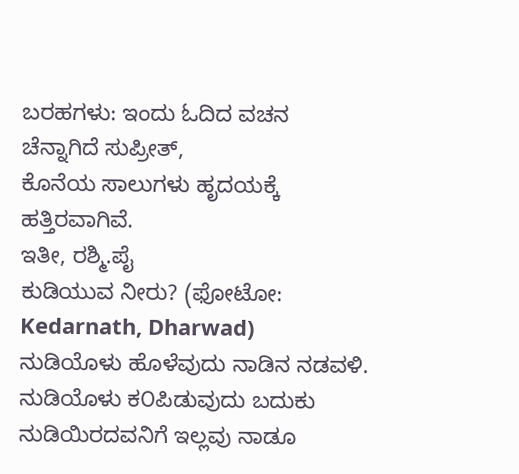ಬರಹಗಳು: ಇಂದು ಓದಿದ ವಚನ
ಚೆನ್ನಾಗಿದೆ ಸುಪ್ರೀತ್,
ಕೊನೆಯ ಸಾಲುಗಳು ಹೃದಯಕ್ಕೆ ಹತ್ತಿರವಾಗಿವೆ.
ಇತೀ, ರಶ್ಮಿ.ಪೈ
ಕುಡಿಯುವ ನೀರು? (ಫೋಟೋ: Kedarnath, Dharwad)
ನುಡಿಯೊಳು ಹೊಳೆವುದು ನಾಡಿನ ನಡವಳಿ. ನುಡಿಯೊಳು ಕ೦ಪಿಡುವುದು ಬದುಕು ನುಡಿಯಿರದವನಿಗೆ ಇಲ್ಲವು ನಾಡೂ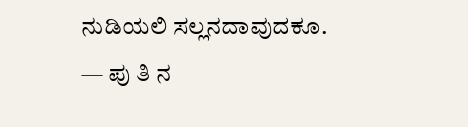ನುಡಿಯಲಿ ಸಲ್ಲನದಾವುದಕೂ.
— ಪು ತಿ ನ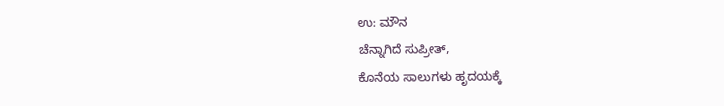ಉ: ಮೌನ
ಚೆನ್ನಾಗಿದೆ ಸುಪ್ರೀತ್,
ಕೊನೆಯ ಸಾಲುಗಳು ಹೃದಯಕ್ಕೆ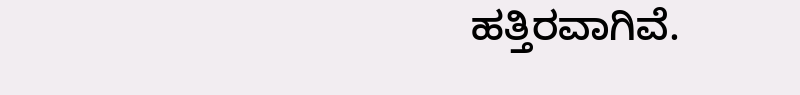ಹತ್ತಿರವಾಗಿವೆ.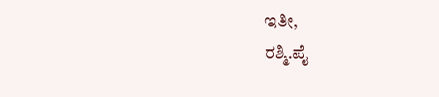ಇತೀ,
ರಶ್ಮಿ.ಪೈ